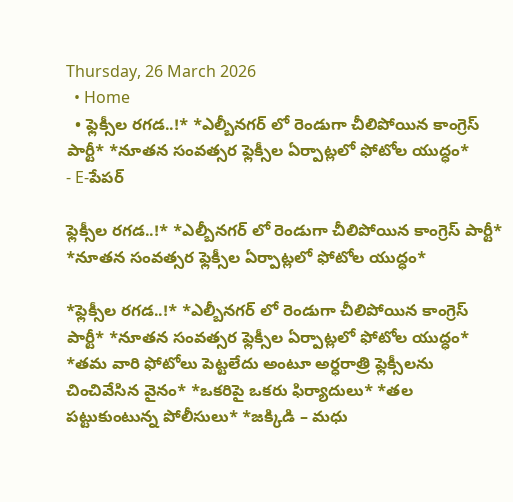Thursday, 26 March 2026
  • Home
  • ఫ్లెక్సీల రగడ..!* *ఎల్బీనగర్ లో రెండుగా చీలిపోయిన కాంగ్రెస్ పార్టీ* *నూతన సంవత్సర ఫ్లెక్సీల ఏర్పాట్లలో ఫోటోల యుద్ధం*
- E-పేపర్

ఫ్లెక్సీల రగడ..!* *ఎల్బీనగర్ లో రెండుగా చీలిపోయిన కాంగ్రెస్ పార్టీ* *నూతన సంవత్సర ఫ్లెక్సీల ఏర్పాట్లలో ఫోటోల యుద్ధం*

*ఫ్లెక్సీల రగడ..!* *ఎల్బీనగర్ లో రెండుగా చీలిపోయిన కాంగ్రెస్ పార్టీ* *నూతన సంవత్సర ఫ్లెక్సీల ఏర్పాట్లలో ఫోటోల యుద్ధం* *తమ వారి ఫోటోలు పెట్టలేదు అంటూ అర్ధరాత్రి ఫ్లెక్సీలను చించివేసిన వైనం* *ఒకరిపై ఒకరు ఫిర్యాదులు* *తల పట్టుకుంటున్న పోలీసులు* *జక్కిడి – మధు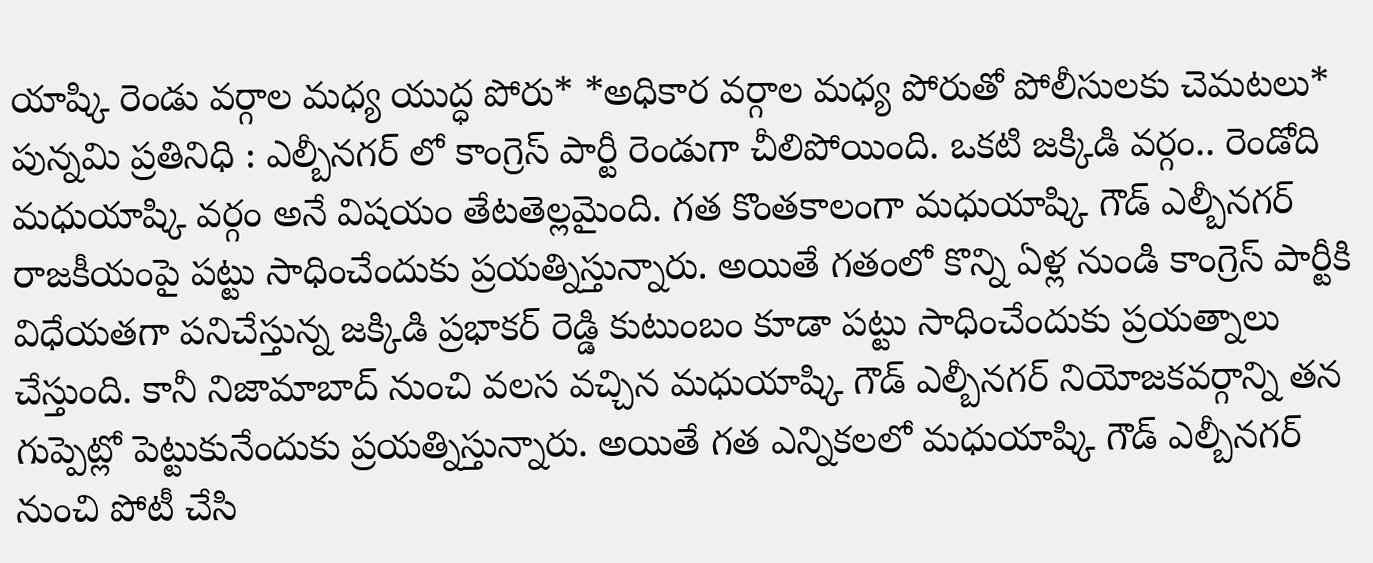యాష్కి రెండు వర్గాల మధ్య యుద్ధ పోరు* *అధికార వర్గాల మధ్య పోరుతో పోలీసులకు చెమటలు* పున్నమి ప్రతినిధి : ఎల్బీనగర్ లో కాంగ్రెస్ పార్టీ రెండుగా చీలిపోయింది. ఒకటి జక్కిడి వర్గం.. రెండోది మధుయాష్కి వర్గం అనే విషయం తేటతెల్లమైంది. గత కొంతకాలంగా మధుయాష్కి గౌడ్ ఎల్బీనగర్ రాజకీయంపై పట్టు సాధించేందుకు ప్రయత్నిస్తున్నారు. అయితే గతంలో కొన్ని ఏళ్ల నుండి కాంగ్రెస్ పార్టీకి విధేయతగా పనిచేస్తున్న జక్కిడి ప్రభాకర్ రెడ్డి కుటుంబం కూడా పట్టు సాధించేందుకు ప్రయత్నాలు చేస్తుంది. కానీ నిజామాబాద్ నుంచి వలస వచ్చిన మధుయాష్కి గౌడ్ ఎల్బీనగర్ నియోజకవర్గాన్ని తన గుప్పెట్లో పెట్టుకునేందుకు ప్రయత్నిస్తున్నారు. అయితే గత ఎన్నికలలో మధుయాష్కి గౌడ్ ఎల్బీనగర్ నుంచి పోటీ చేసి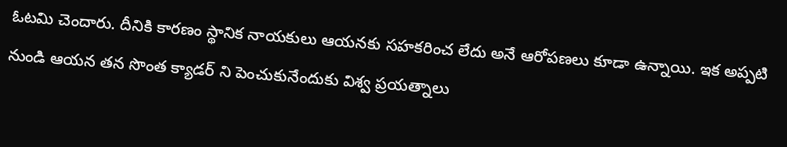ఓటమి చెందారు. దీనికి కారణం స్థానిక నాయకులు ఆయనకు సహకరించ లేదు అనే ఆరోపణలు కూడా ఉన్నాయి. ఇక అప్పటి నుండి ఆయన తన సొంత క్యాడర్ ని పెంచుకునేందుకు విశ్వ ప్రయత్నాలు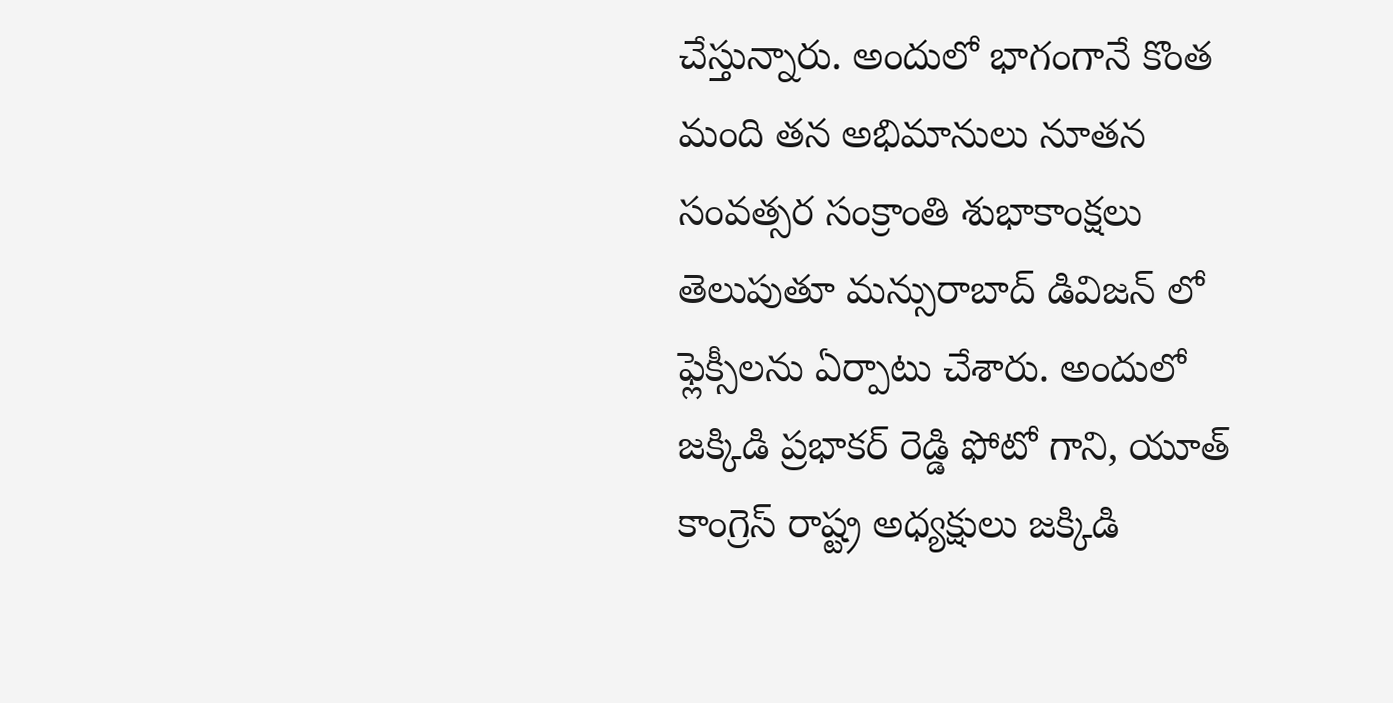చేస్తున్నారు. అందులో భాగంగానే కొంత మంది తన అభిమానులు నూతన సంవత్సర సంక్రాంతి శుభాకాంక్షలు తెలుపుతూ మన్సురాబాద్ డివిజన్ లో ఫ్లెక్సీలను ఏర్పాటు చేశారు. అందులో జక్కిడి ప్రభాకర్ రెడ్డి ఫోటో గాని, యూత్ కాంగ్రెస్ రాష్ట్ర అధ్యక్షులు జక్కిడి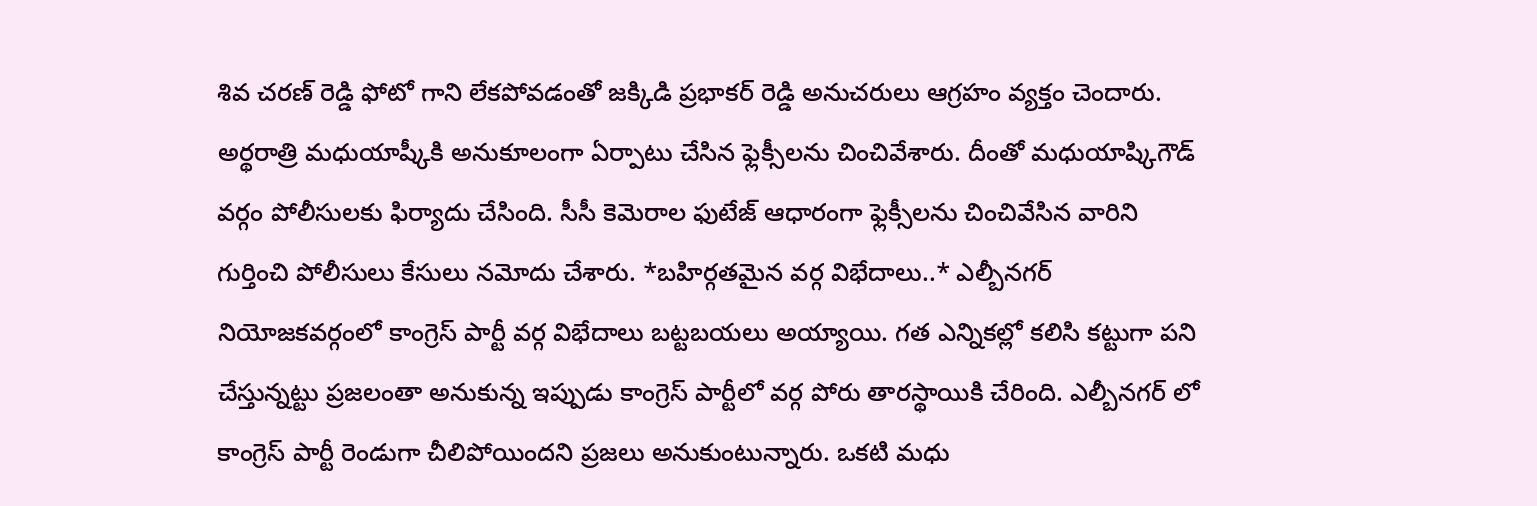శివ చరణ్ రెడ్డి ఫోటో గాని లేకపోవడంతో జక్కిడి ప్రభాకర్ రెడ్డి అనుచరులు ఆగ్రహం వ్యక్తం చెందారు. అర్థరాత్రి మధుయాష్కీకి అనుకూలంగా ఏర్పాటు చేసిన ఫ్లెక్సీలను చించివేశారు. దీంతో మధుయాష్కిగౌడ్ వర్గం పోలీసులకు ఫిర్యాదు చేసింది. సీసీ కెమెరాల ఫుటేజ్ ఆధారంగా ఫ్లెక్సీలను చించివేసిన వారిని గుర్తించి పోలీసులు కేసులు నమోదు చేశారు. *బహిర్గతమైన వర్గ విభేదాలు..* ఎల్బీనగర్ నియోజకవర్గంలో కాంగ్రెస్ పార్టీ వర్గ విభేదాలు బట్టబయలు అయ్యాయి. గత ఎన్నికల్లో కలిసి కట్టుగా పని చేస్తున్నట్టు ప్రజలంతా అనుకున్న ఇప్పుడు కాంగ్రెస్ పార్టీలో వర్గ పోరు తారస్థాయికి చేరింది. ఎల్బీనగర్ లో కాంగ్రెస్ పార్టీ రెండుగా చీలిపోయిందని ప్రజలు అనుకుంటున్నారు. ఒకటి మధు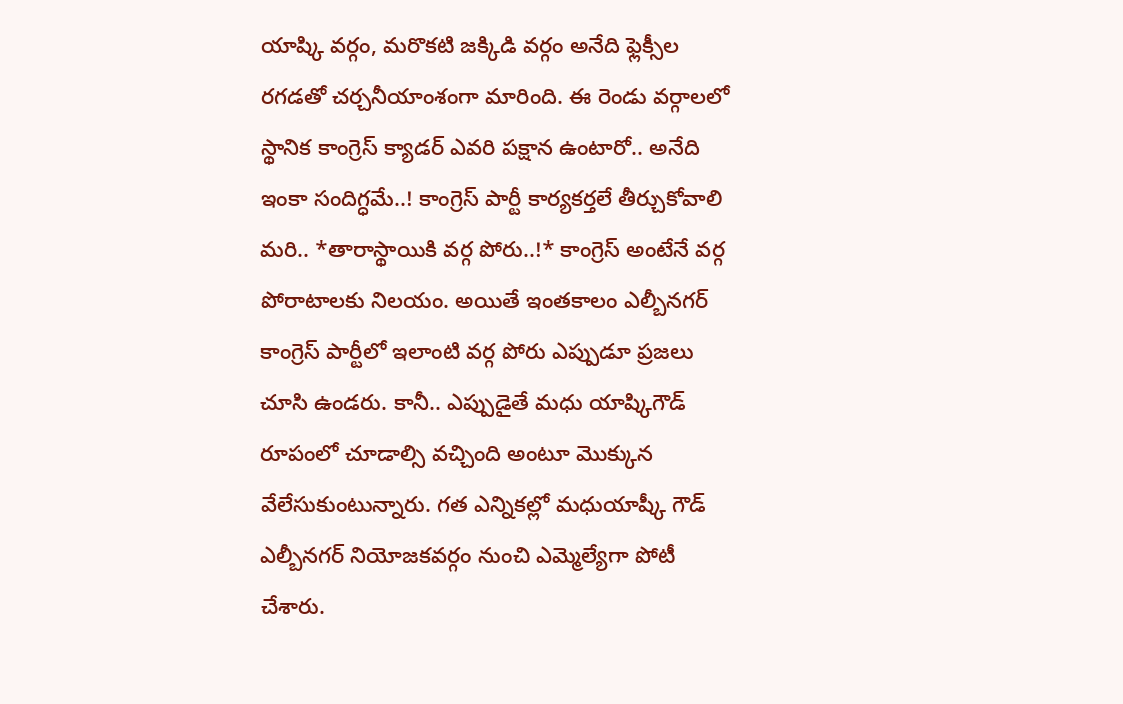యాష్కి వర్గం, మరొకటి జక్కిడి వర్గం అనేది ఫ్లెక్సీల రగడతో చర్చనీయాంశంగా మారింది. ఈ రెండు వర్గాలలో స్థానిక కాంగ్రెస్ క్యాడర్ ఎవరి పక్షాన ఉంటారో.. అనేది ఇంకా సందిగ్ధమే..! కాంగ్రెస్ పార్టీ కార్యకర్తలే తీర్చుకోవాలి మరి.. *తారాస్థాయికి వర్గ పోరు..!* కాంగ్రెస్ అంటేనే వర్గ పోరాటాలకు నిలయం. అయితే ఇంతకాలం ఎల్బీనగర్ కాంగ్రెస్ పార్టీలో ఇలాంటి వర్గ పోరు ఎప్పుడూ ప్రజలు చూసి ఉండరు. కానీ.. ఎప్పుడైతే మధు యాష్కిగౌడ్ రూపంలో చూడాల్సి వచ్చింది అంటూ మొక్కున వేలేసుకుంటున్నారు. గత ఎన్నికల్లో మధుయాష్కీ గౌడ్ ఎల్బీనగర్ నియోజకవర్గం నుంచి ఎమ్మెల్యేగా పోటీ చేశారు.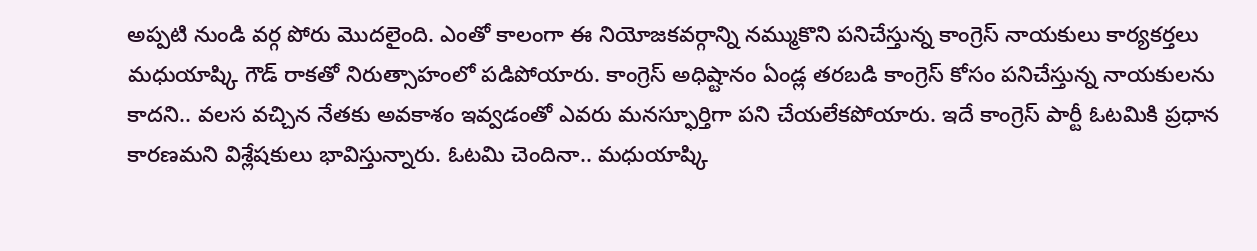అప్పటి నుండి వర్గ పోరు మొదలైంది. ఎంతో కాలంగా ఈ నియోజకవర్గాన్ని నమ్ముకొని పనిచేస్తున్న కాంగ్రెస్ నాయకులు కార్యకర్తలు మధుయాష్కి గౌడ్ రాకతో నిరుత్సాహంలో పడిపోయారు. కాంగ్రెస్ అధిష్టానం ఏండ్ల తరబడి కాంగ్రెస్ కోసం పనిచేస్తున్న నాయకులను కాదని.. వలస వచ్చిన నేతకు అవకాశం ఇవ్వడంతో ఎవరు మనస్ఫూర్తిగా పని చేయలేకపోయారు. ఇదే కాంగ్రెస్ పార్టీ ఓటమికి ప్రధాన కారణమని విశ్లేషకులు భావిస్తున్నారు. ఓటమి చెందినా.. మధుయాష్కి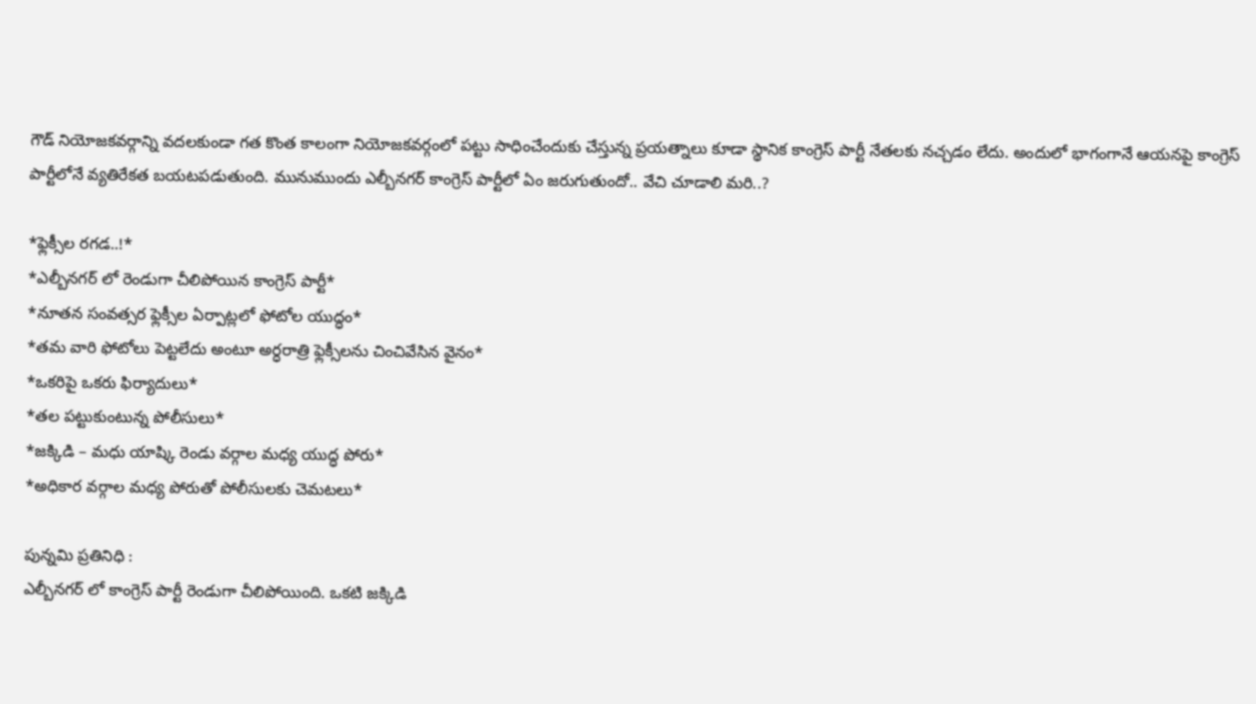గౌడ్ నియోజకవర్గాన్ని వదలకుండా గత కొంత కాలంగా నియోజకవర్గంలో పట్టు సాధించేందుకు చేస్తున్న ప్రయత్నాలు కూడా స్థానిక కాంగ్రెస్ పార్టీ నేతలకు నచ్చడం లేదు. అందులో భాగంగానే ఆయనపై కాంగ్రెస్ పార్టీలోనే వ్యతిరేకత బయటపడుతుంది. మునుముందు ఎల్బీనగర్ కాంగ్రెస్ పార్టీలో ఏం జరుగుతుందో.. వేచి చూడాలి మరి..?

*ఫ్లెక్సీల రగడ..!*
*ఎల్బీనగర్ లో రెండుగా చీలిపోయిన కాంగ్రెస్ పార్టీ*
*నూతన సంవత్సర ఫ్లెక్సీల ఏర్పాట్లలో ఫోటోల యుద్ధం*
*తమ వారి ఫోటోలు పెట్టలేదు అంటూ అర్ధరాత్రి ఫ్లెక్సీలను చించివేసిన వైనం*
*ఒకరిపై ఒకరు ఫిర్యాదులు*
*తల పట్టుకుంటున్న పోలీసులు*
*జక్కిడి – మధు యాష్కి రెండు వర్గాల మధ్య యుద్ధ పోరు*
*అధికార వర్గాల మధ్య పోరుతో పోలీసులకు చెమటలు*

పున్నమి ప్రతినిధి :
ఎల్బీనగర్ లో కాంగ్రెస్ పార్టీ రెండుగా చీలిపోయింది. ఒకటి జక్కిడి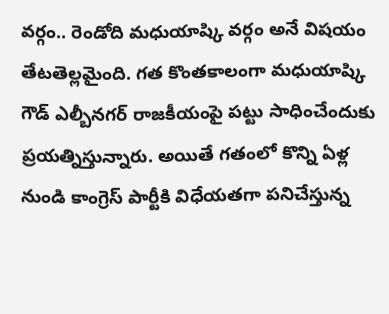వర్గం.. రెండోది మధుయాష్కి వర్గం అనే విషయం తేటతెల్లమైంది. గత కొంతకాలంగా మధుయాష్కి గౌడ్ ఎల్బీనగర్ రాజకీయంపై పట్టు సాధించేందుకు ప్రయత్నిస్తున్నారు. అయితే గతంలో కొన్ని ఏళ్ల నుండి కాంగ్రెస్ పార్టీకి విధేయతగా పనిచేస్తున్న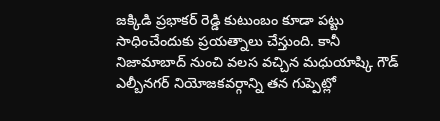జక్కిడి ప్రభాకర్ రెడ్డి కుటుంబం కూడా పట్టు సాధించేందుకు ప్రయత్నాలు చేస్తుంది. కానీ నిజామాబాద్ నుంచి వలస వచ్చిన మధుయాష్కి గౌడ్ ఎల్బీనగర్ నియోజకవర్గాన్ని తన గుప్పెట్లో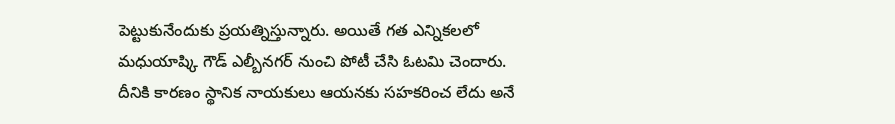పెట్టుకునేందుకు ప్రయత్నిస్తున్నారు. అయితే గత ఎన్నికలలో మధుయాష్కి గౌడ్ ఎల్బీనగర్ నుంచి పోటీ చేసి ఓటమి చెందారు. దీనికి కారణం స్థానిక నాయకులు ఆయనకు సహకరించ లేదు అనే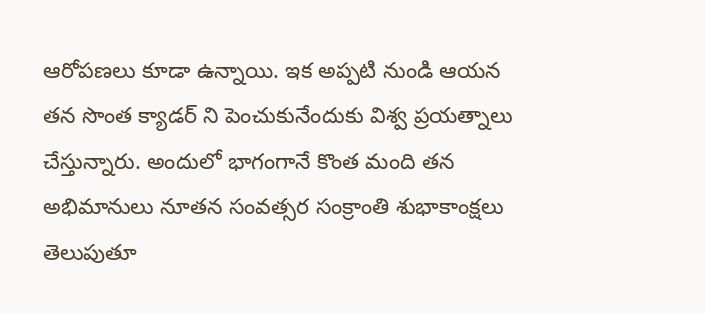ఆరోపణలు కూడా ఉన్నాయి. ఇక అప్పటి నుండి ఆయన తన సొంత క్యాడర్ ని పెంచుకునేందుకు విశ్వ ప్రయత్నాలు చేస్తున్నారు. అందులో భాగంగానే కొంత మంది తన అభిమానులు నూతన సంవత్సర సంక్రాంతి శుభాకాంక్షలు తెలుపుతూ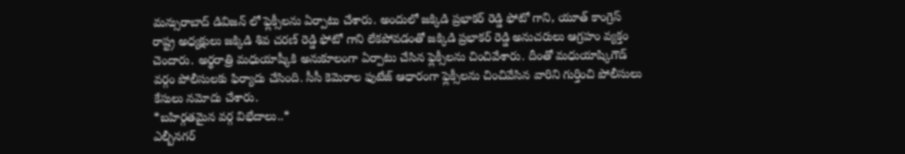మన్సురాబాద్ డివిజన్ లో ఫ్లెక్సీలను ఏర్పాటు చేశారు. అందులో జక్కిడి ప్రభాకర్ రెడ్డి ఫోటో గాని, యూత్ కాంగ్రెస్ రాష్ట్ర అధ్యక్షులు జక్కిడి శివ చరణ్ రెడ్డి ఫోటో గాని లేకపోవడంతో జక్కిడి ప్రభాకర్ రెడ్డి అనుచరులు ఆగ్రహం వ్యక్తం చెందారు. అర్థరాత్రి మధుయాష్కీకి అనుకూలంగా ఏర్పాటు చేసిన ఫ్లెక్సీలను చించివేశారు. దీంతో మధుయాష్కిగౌడ్ వర్గం పోలీసులకు ఫిర్యాదు చేసింది. సీసీ కెమెరాల ఫుటేజ్ ఆధారంగా ఫ్లెక్సీలను చించివేసిన వారిని గుర్తించి పోలీసులు కేసులు నమోదు చేశారు.
*బహిర్గతమైన వర్గ విభేదాలు..*
ఎల్బీనగర్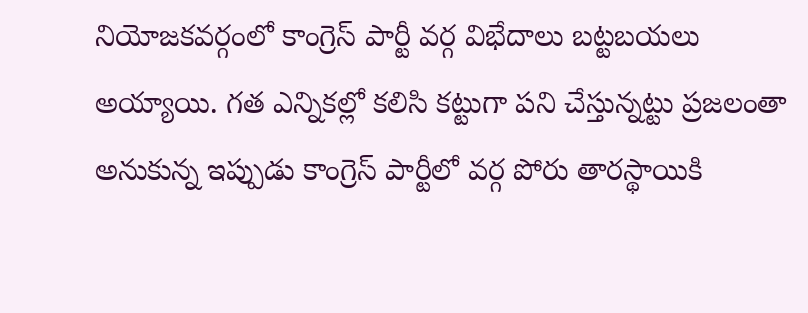నియోజకవర్గంలో కాంగ్రెస్ పార్టీ వర్గ విభేదాలు బట్టబయలు అయ్యాయి. గత ఎన్నికల్లో కలిసి కట్టుగా పని చేస్తున్నట్టు ప్రజలంతా అనుకున్న ఇప్పుడు కాంగ్రెస్ పార్టీలో వర్గ పోరు తారస్థాయికి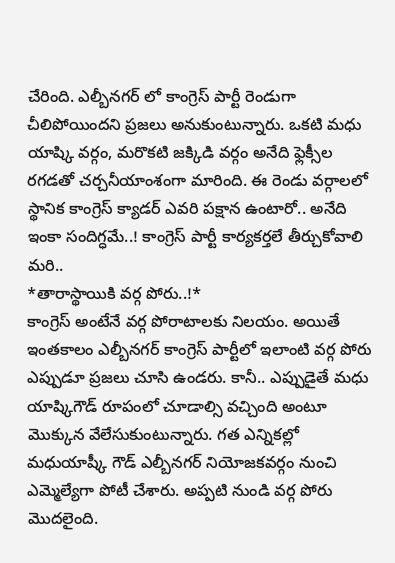చేరింది. ఎల్బీనగర్ లో కాంగ్రెస్ పార్టీ రెండుగా చీలిపోయిందని ప్రజలు అనుకుంటున్నారు. ఒకటి మధు యాష్కి వర్గం, మరొకటి జక్కిడి వర్గం అనేది ఫ్లెక్సీల రగడతో చర్చనీయాంశంగా మారింది. ఈ రెండు వర్గాలలో స్థానిక కాంగ్రెస్ క్యాడర్ ఎవరి పక్షాన ఉంటారో.. అనేది ఇంకా సందిగ్ధమే..! కాంగ్రెస్ పార్టీ కార్యకర్తలే తీర్చుకోవాలి మరి..
*తారాస్థాయికి వర్గ పోరు..!*
కాంగ్రెస్ అంటేనే వర్గ పోరాటాలకు నిలయం. అయితే ఇంతకాలం ఎల్బీనగర్ కాంగ్రెస్ పార్టీలో ఇలాంటి వర్గ పోరు ఎప్పుడూ ప్రజలు చూసి ఉండరు. కానీ.. ఎప్పుడైతే మధు యాష్కిగౌడ్ రూపంలో చూడాల్సి వచ్చింది అంటూ మొక్కున వేలేసుకుంటున్నారు. గత ఎన్నికల్లో మధుయాష్కీ గౌడ్ ఎల్బీనగర్ నియోజకవర్గం నుంచి ఎమ్మెల్యేగా పోటీ చేశారు. అప్పటి నుండి వర్గ పోరు మొదలైంది.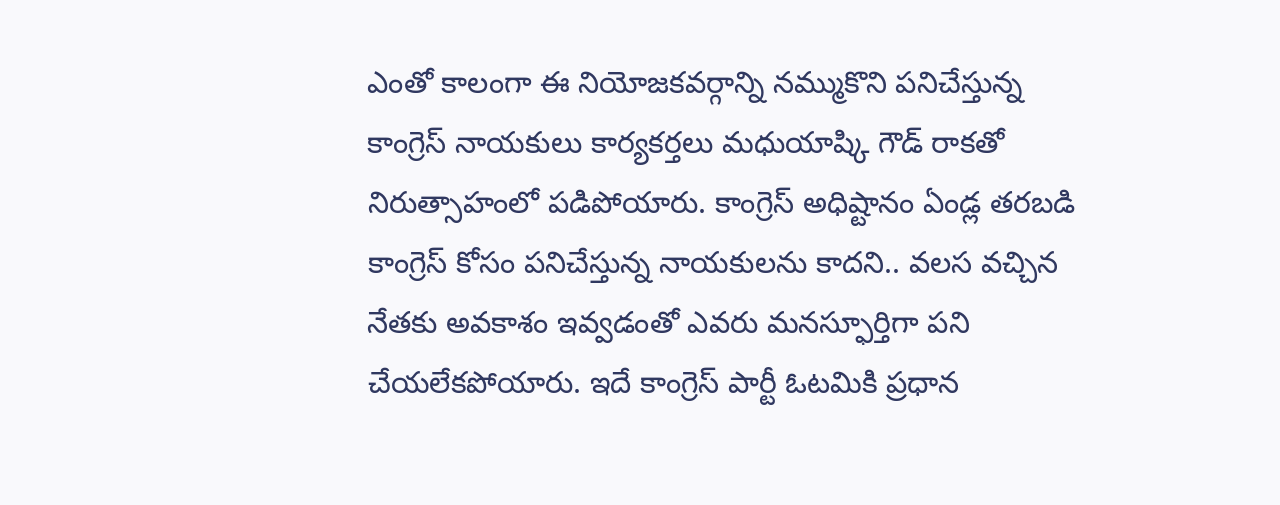ఎంతో కాలంగా ఈ నియోజకవర్గాన్ని నమ్ముకొని పనిచేస్తున్న కాంగ్రెస్ నాయకులు కార్యకర్తలు మధుయాష్కి గౌడ్ రాకతో నిరుత్సాహంలో పడిపోయారు. కాంగ్రెస్ అధిష్టానం ఏండ్ల తరబడి కాంగ్రెస్ కోసం పనిచేస్తున్న నాయకులను కాదని.. వలస వచ్చిన నేతకు అవకాశం ఇవ్వడంతో ఎవరు మనస్ఫూర్తిగా పని చేయలేకపోయారు. ఇదే కాంగ్రెస్ పార్టీ ఓటమికి ప్రధాన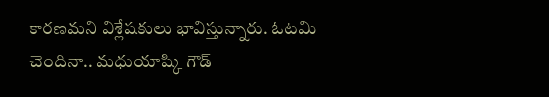కారణమని విశ్లేషకులు భావిస్తున్నారు. ఓటమి చెందినా.. మధుయాష్కి గౌడ్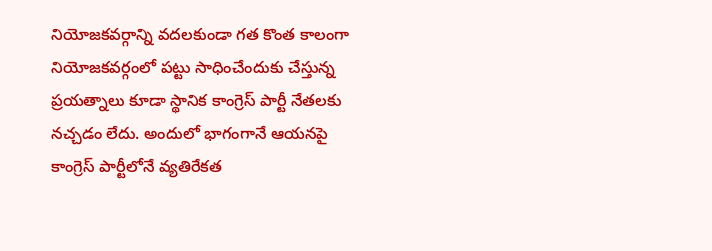నియోజకవర్గాన్ని వదలకుండా గత కొంత కాలంగా నియోజకవర్గంలో పట్టు సాధించేందుకు చేస్తున్న ప్రయత్నాలు కూడా స్థానిక కాంగ్రెస్ పార్టీ నేతలకు నచ్చడం లేదు. అందులో భాగంగానే ఆయనపై కాంగ్రెస్ పార్టీలోనే వ్యతిరేకత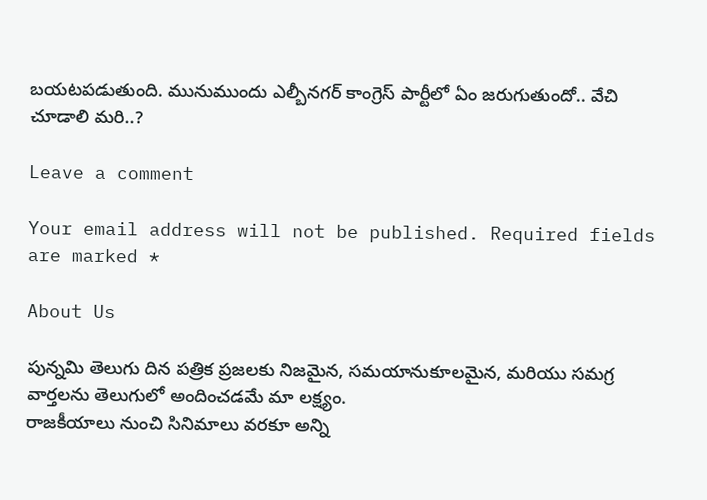బయటపడుతుంది. మునుముందు ఎల్బీనగర్ కాంగ్రెస్ పార్టీలో ఏం జరుగుతుందో.. వేచి చూడాలి మరి..?

Leave a comment

Your email address will not be published. Required fields are marked *

About Us

పున్నమి తెలుగు దిన పత్రిక ప్రజలకు నిజమైన, సమయానుకూలమైన, మరియు సమగ్ర వార్తలను తెలుగులో అందించడమే మా లక్ష్యం.
రాజకీయాలు నుంచి సినిమాలు వరకూ అన్ని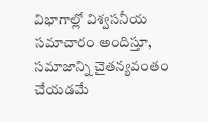విభాగాల్లో విశ్వసనీయ సమాచారం అందిస్తూ, సమాజాన్ని చైతన్యవంతం చేయడమే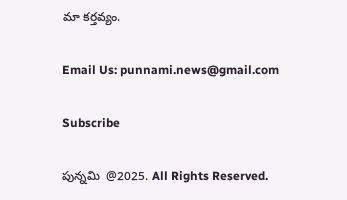మా కర్తవ్యం.

Email Us: punnami.news@gmail.com

Subscribe

పున్నమి  @2025. All Rights Reserved.